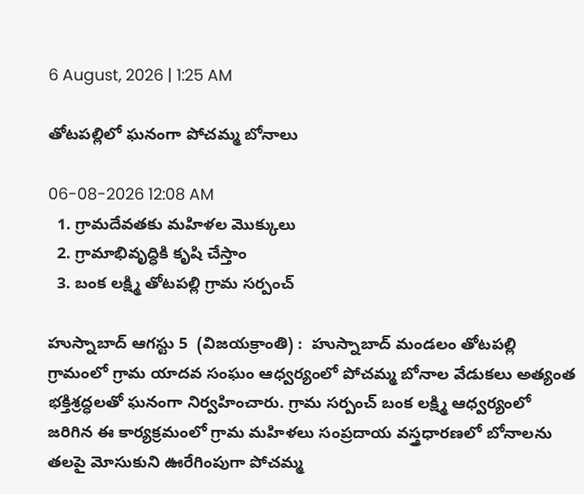6 August, 2026 | 1:25 AM

తోటపల్లిలో ఘనంగా పోచమ్మ బోనాలు

06-08-2026 12:08 AM
  1. గ్రామదేవతకు మహిళల మొక్కులు
  2. గ్రామాభివృద్ధికి కృషి చేస్తాం
  3. బంక లక్ష్మి తోటపల్లి గ్రామ సర్పంచ్

హుస్నాబాద్ ఆగస్టు 5  (విజయక్రాంతి) :  హుస్నాబాద్ మండలం తోటపల్లి గ్రామంలో గ్రామ యాదవ సంఘం ఆధ్వర్యంలో పోచమ్మ బోనాల వేడుకలు అత్యంత భక్తిశ్రద్ధలతో ఘనంగా నిర్వహించారు. గ్రామ సర్పంచ్ బంక లక్ష్మి ఆధ్వర్యంలో జరిగిన ఈ కార్యక్రమంలో గ్రామ మహిళలు సంప్రదాయ వస్త్రధారణలో బోనాలను తలపై మోసుకుని ఊరేగింపుగా పోచమ్మ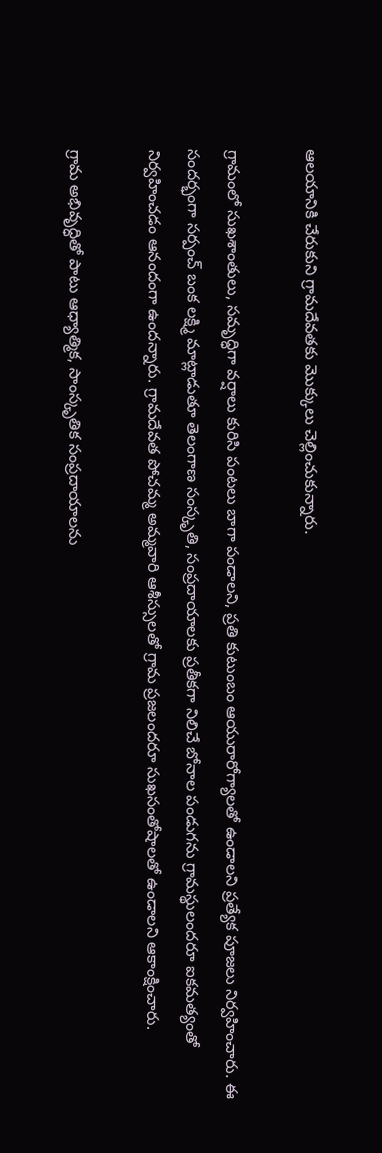ఆలయానికి చేరుకుని గ్రామదేవతకు మొక్కులు చెల్లించుకున్నారు.

గ్రామంలో సుఖశాంతులు, సమృద్ధిగా వర్షాలు కురిసి పంటలు బాగా పండాలని, ప్రతి కుటుంబం ఆయురారోగ్యాలతో ఉండాలని ప్రత్యేక పూజలు నిర్వహించారు. ఈ సందర్భంగా సర్పంచ్ బంక లక్ష్మి మాట్లాడుతూ తెలంగాణ సంస్కృతి, సంప్రదాయాలకు ప్రతీకగా నిలిచే బోనాల పండుగను గ్రామస్థులందరూ ఐకమత్యంతో నిర్వహించడం ఆనందంగా ఉందన్నారు. గ్రామదేవత పోచమ్మ అమ్మవారి ఆశీస్సులతో గ్రామ ప్రజలందరూ సుఖసంతోషాలతో ఉండాలని ఆకాంక్షించారు.

గ్రామ అభివృద్ధితో పాటు ఆధ్యాత్మిక, సాంస్కృతిక సంప్రదాయాలను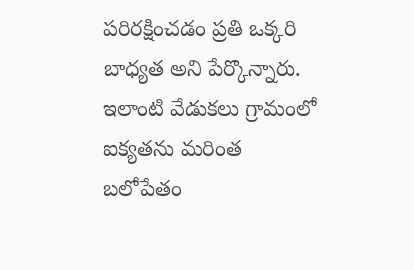పరిరక్షించడం ప్రతి ఒక్కరి బాధ్యత అని పేర్కొన్నారు. ఇలాంటి వేడుకలు గ్రామంలో ఐక్యతను మరింత బలోపేతం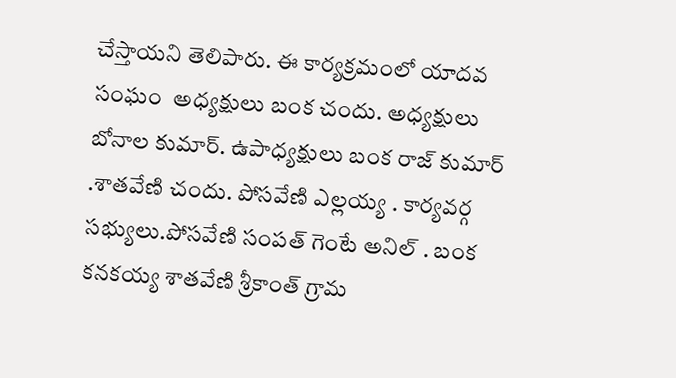చేస్తాయని తెలిపారు. ఈ కార్యక్రమంలో యాదవ సంఘం  అధ్యక్షులు బంక చందు. అధ్యక్షులు బోనాల కుమార్. ఉపాధ్యక్షులు బంక రాజ్ కుమార్ .శాతవేణి చందు. పోసవేణి ఎల్లయ్య . కార్యవర్గ సభ్యులు.పోసవేణి సంపత్ గెంటే అనిల్ . బంక కనకయ్య శాతవేణి శ్రీకాంత్ గ్రామ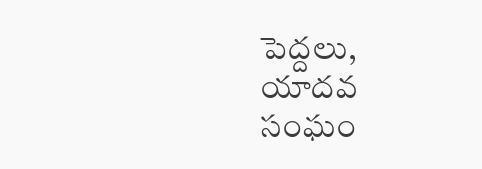పెద్దలు, యాదవ సంఘం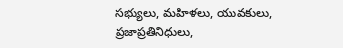సభ్యులు, మహిళలు, యువకులు, ప్రజాప్రతినిధులు,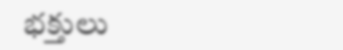భక్తులు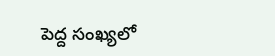పెద్ద సంఖ్యలో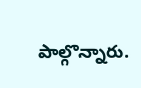పాల్గొన్నారు.